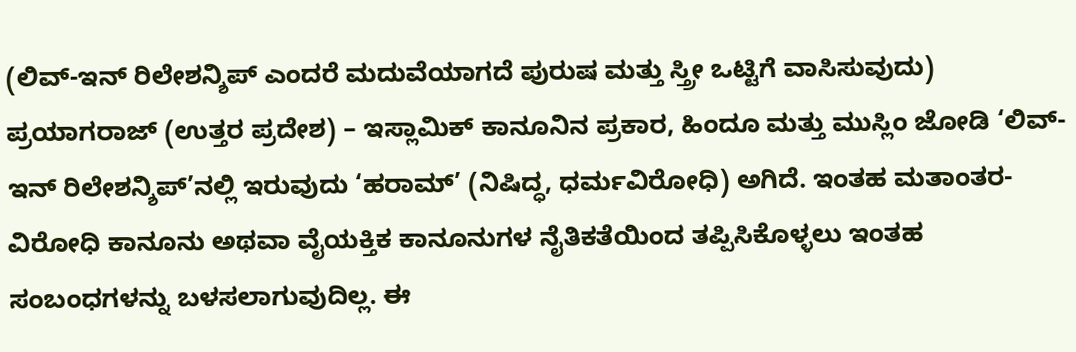(ಲಿವ್-ಇನ್ ರಿಲೇಶನ್ಶಿಪ್ ಎಂದರೆ ಮದುವೆಯಾಗದೆ ಪುರುಷ ಮತ್ತು ಸ್ತ್ರೀ ಒಟ್ಟಿಗೆ ವಾಸಿಸುವುದು)
ಪ್ರಯಾಗರಾಜ್ (ಉತ್ತರ ಪ್ರದೇಶ) – ಇಸ್ಲಾಮಿಕ್ ಕಾನೂನಿನ ಪ್ರಕಾರ, ಹಿಂದೂ ಮತ್ತು ಮುಸ್ಲಿಂ ಜೋಡಿ ‘ಲಿವ್-ಇನ್ ರಿಲೇಶನ್ಶಿಪ್’ನಲ್ಲಿ ಇರುವುದು ‘ಹರಾಮ್’ (ನಿಷಿದ್ಧ, ಧರ್ಮವಿರೋಧಿ) ಅಗಿದೆ. ಇಂತಹ ಮತಾಂತರ-ವಿರೋಧಿ ಕಾನೂನು ಅಥವಾ ವೈಯಕ್ತಿಕ ಕಾನೂನುಗಳ ನೈತಿಕತೆಯಿಂದ ತಪ್ಪಿಸಿಕೊಳ್ಳಲು ಇಂತಹ ಸಂಬಂಧಗಳನ್ನು ಬಳಸಲಾಗುವುದಿಲ್ಲ. ಈ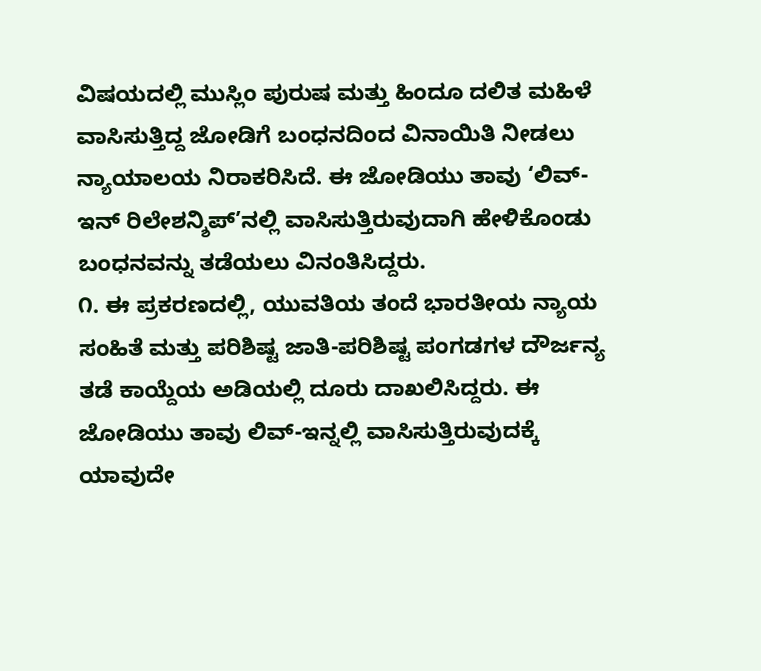ವಿಷಯದಲ್ಲಿ ಮುಸ್ಲಿಂ ಪುರುಷ ಮತ್ತು ಹಿಂದೂ ದಲಿತ ಮಹಿಳೆ ವಾಸಿಸುತ್ತಿದ್ದ ಜೋಡಿಗೆ ಬಂಧನದಿಂದ ವಿನಾಯಿತಿ ನೀಡಲು ನ್ಯಾಯಾಲಯ ನಿರಾಕರಿಸಿದೆ. ಈ ಜೋಡಿಯು ತಾವು ‘ಲಿವ್-ಇನ್ ರಿಲೇಶನ್ಶಿಪ್’ನಲ್ಲಿ ವಾಸಿಸುತ್ತಿರುವುದಾಗಿ ಹೇಳಿಕೊಂಡು ಬಂಧನವನ್ನು ತಡೆಯಲು ವಿನಂತಿಸಿದ್ದರು.
೧. ಈ ಪ್ರಕರಣದಲ್ಲಿ, ಯುವತಿಯ ತಂದೆ ಭಾರತೀಯ ನ್ಯಾಯ ಸಂಹಿತೆ ಮತ್ತು ಪರಿಶಿಷ್ಟ ಜಾತಿ-ಪರಿಶಿಷ್ಟ ಪಂಗಡಗಳ ದೌರ್ಜನ್ಯ ತಡೆ ಕಾಯ್ದೆಯ ಅಡಿಯಲ್ಲಿ ದೂರು ದಾಖಲಿಸಿದ್ದರು. ಈ ಜೋಡಿಯು ತಾವು ಲಿವ್-ಇನ್ನಲ್ಲಿ ವಾಸಿಸುತ್ತಿರುವುದಕ್ಕೆ ಯಾವುದೇ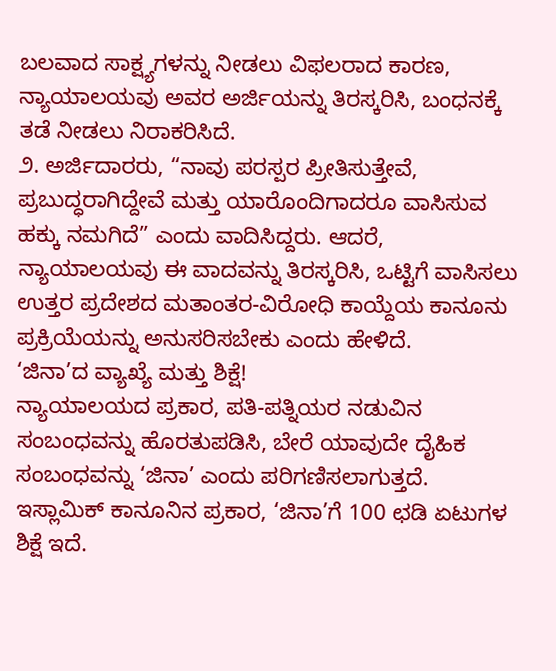ಬಲವಾದ ಸಾಕ್ಷ್ಯಗಳನ್ನು ನೀಡಲು ವಿಫಲರಾದ ಕಾರಣ, ನ್ಯಾಯಾಲಯವು ಅವರ ಅರ್ಜಿಯನ್ನು ತಿರಸ್ಕರಿಸಿ, ಬಂಧನಕ್ಕೆ ತಡೆ ನೀಡಲು ನಿರಾಕರಿಸಿದೆ.
೨. ಅರ್ಜಿದಾರರು, “ನಾವು ಪರಸ್ಪರ ಪ್ರೀತಿಸುತ್ತೇವೆ, ಪ್ರಬುದ್ಧರಾಗಿದ್ದೇವೆ ಮತ್ತು ಯಾರೊಂದಿಗಾದರೂ ವಾಸಿಸುವ ಹಕ್ಕು ನಮಗಿದೆ” ಎಂದು ವಾದಿಸಿದ್ದರು. ಆದರೆ, ನ್ಯಾಯಾಲಯವು ಈ ವಾದವನ್ನು ತಿರಸ್ಕರಿಸಿ, ಒಟ್ಟಿಗೆ ವಾಸಿಸಲು ಉತ್ತರ ಪ್ರದೇಶದ ಮತಾಂತರ-ವಿರೋಧಿ ಕಾಯ್ದೆಯ ಕಾನೂನು ಪ್ರಕ್ರಿಯೆಯನ್ನು ಅನುಸರಿಸಬೇಕು ಎಂದು ಹೇಳಿದೆ.
‘ಜಿನಾ’ದ ವ್ಯಾಖ್ಯೆ ಮತ್ತು ಶಿಕ್ಷೆ!
ನ್ಯಾಯಾಲಯದ ಪ್ರಕಾರ, ಪತಿ-ಪತ್ನಿಯರ ನಡುವಿನ ಸಂಬಂಧವನ್ನು ಹೊರತುಪಡಿಸಿ, ಬೇರೆ ಯಾವುದೇ ದೈಹಿಕ ಸಂಬಂಧವನ್ನು ‘ಜಿನಾ’ ಎಂದು ಪರಿಗಣಿಸಲಾಗುತ್ತದೆ. ಇಸ್ಲಾಮಿಕ್ ಕಾನೂನಿನ ಪ್ರಕಾರ, ‘ಜಿನಾ’ಗೆ 100 ಛಡಿ ಏಟುಗಳ ಶಿಕ್ಷೆ ಇದೆ.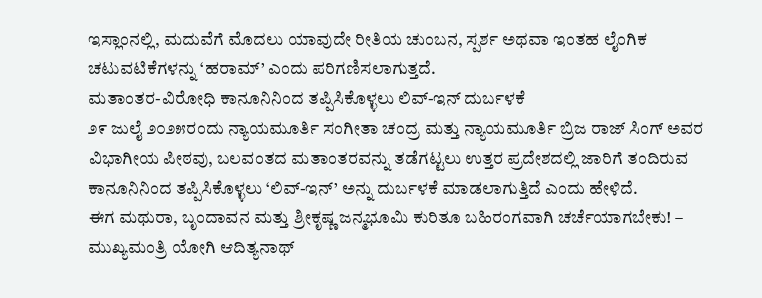ಇಸ್ಲಾಂನಲ್ಲಿ, ಮದುವೆಗೆ ಮೊದಲು ಯಾವುದೇ ರೀತಿಯ ಚುಂಬನ, ಸ್ಪರ್ಶ ಅಥವಾ ಇಂತಹ ಲೈಂಗಿಕ ಚಟುವಟಿಕೆಗಳನ್ನು ‘ಹರಾಮ್’ ಎಂದು ಪರಿಗಣಿಸಲಾಗುತ್ತದೆ.
ಮತಾಂತರ-ವಿರೋಧಿ ಕಾನೂನಿನಿಂದ ತಪ್ಪಿಸಿಕೊಳ್ಳಲು ಲಿವ್-ಇನ್ ದುರ್ಬಳಕೆ
೨೯ ಜುಲೈ ೨೦೨೫ರಂದು ನ್ಯಾಯಮೂರ್ತಿ ಸಂಗೀತಾ ಚಂದ್ರ ಮತ್ತು ನ್ಯಾಯಮೂರ್ತಿ ಬ್ರಿಜ ರಾಜ್ ಸಿಂಗ್ ಅವರ ವಿಭಾಗೀಯ ಪೀಠವು, ಬಲವಂತದ ಮತಾಂತರವನ್ನು ತಡೆಗಟ್ಟಲು ಉತ್ತರ ಪ್ರದೇಶದಲ್ಲಿ ಜಾರಿಗೆ ತಂದಿರುವ ಕಾನೂನಿನಿಂದ ತಪ್ಪಿಸಿಕೊಳ್ಳಲು ‘ಲಿವ್-ಇನ್’ ಅನ್ನು ದುರ್ಬಳಕೆ ಮಾಡಲಾಗುತ್ತಿದೆ ಎಂದು ಹೇಳಿದೆ.
ಈಗ ಮಥುರಾ, ಬೃಂದಾವನ ಮತ್ತು ಶ್ರೀಕೃಷ್ಣ ಜನ್ಮಭೂಮಿ ಕುರಿತೂ ಬಹಿರಂಗವಾಗಿ ಚರ್ಚೆಯಾಗಬೇಕು! – ಮುಖ್ಯಮಂತ್ರಿ ಯೋಗಿ ಆದಿತ್ಯನಾಥ್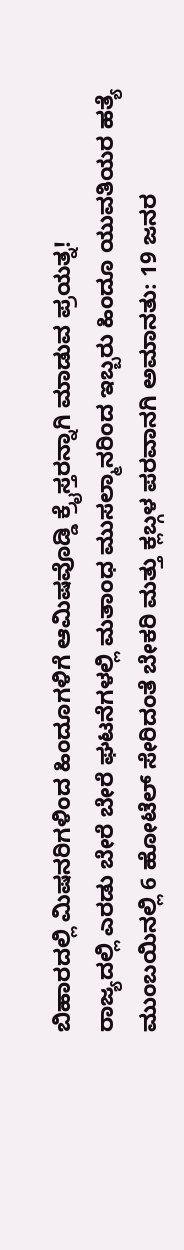ಬಿಹಾರದಲ್ಲಿ ಮಿಷನರಿಗಳಿಂದ ಹಿಂದೂಗಳಿಗೆ ಆಮಿಷವೊಡ್ಡಿ ಕ್ರೈಸ್ತರನ್ನಾಗಿ ಮಾಡುವ ಪ್ರಯತ್ನ!
ರಾಜ್ಯದಲ್ಲಿ ಎರಡು ಬೇರೆ ಬೇರೆ ಘಟನೆಗಳಲ್ಲಿ ಮತಾಂಧ ಮುಸಲ್ಮಾನರಿಂದ ಇಬ್ಬರು ಹಿಂದೂ ಯುವತಿಯರ ಹತ್ಯೆ
ಮುಂಬಯಿನಲ್ಲಿ 6 ಹೋಟೆಲ್ ಸೇರಿದಂತೆ ಬೇಕರಿ ಮತ್ತು ಕ್ಲಬ್ಗಳ ಪರವಾನಗಿ ಅಮಾನತು: 19 ಜನರ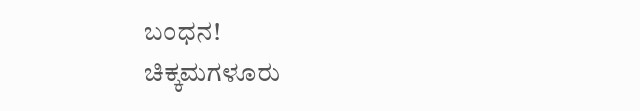ಬಂಧನ!
ಚಿಕ್ಕಮಗಳೂರು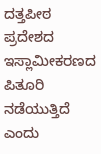ದತ್ತಪೀಠ ಪ್ರದೇಶದ ಇಸ್ಲಾಮೀಕರಣದ ಪಿತೂರಿ ನಡೆಯುತ್ತಿದೆ ಎಂದು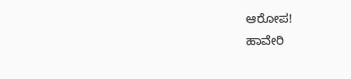ಆರೋಪ!
ಹಾವೇರಿ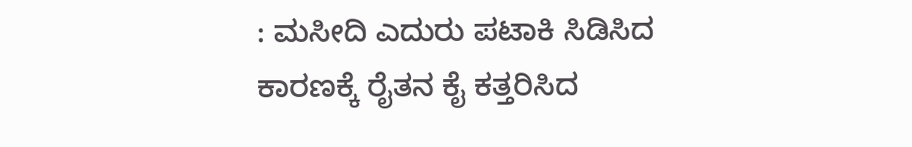: ಮಸೀದಿ ಎದುರು ಪಟಾಕಿ ಸಿಡಿಸಿದ ಕಾರಣಕ್ಕೆ ರೈತನ ಕೈ ಕತ್ತರಿಸಿದ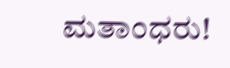ಮತಾಂಧರು!